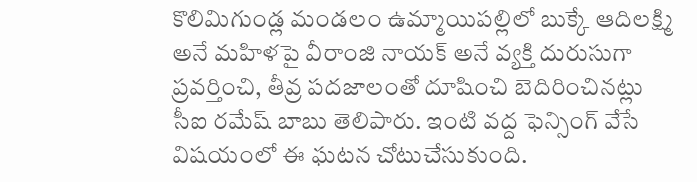కొలిమిగుండ్ల మండలం ఉమ్మాయిపల్లిలో బుక్కే ఆదిలక్ష్మి అనే మహిళపై వీరాంజి నాయక్ అనే వ్యక్తి దురుసుగా ప్రవర్తించి, తీవ్ర పదజాలంతో దూషించి బెదిరించినట్లు సీఐ రమేష్ బాబు తెలిపారు. ఇంటి వద్ద ఫెన్సింగ్ వేసే విషయంలో ఈ ఘటన చోటుచేసుకుంది.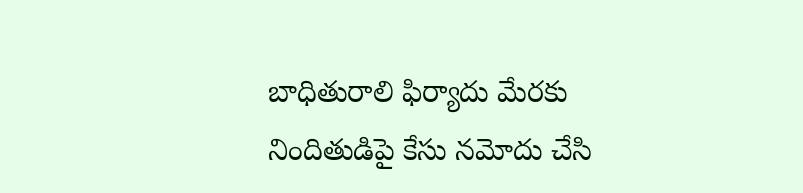బాధితురాలి ఫిర్యాదు మేరకు నిందితుడిపై కేసు నమోదు చేసి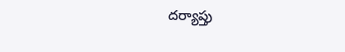దర్యాప్తు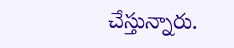చేస్తున్నారు.